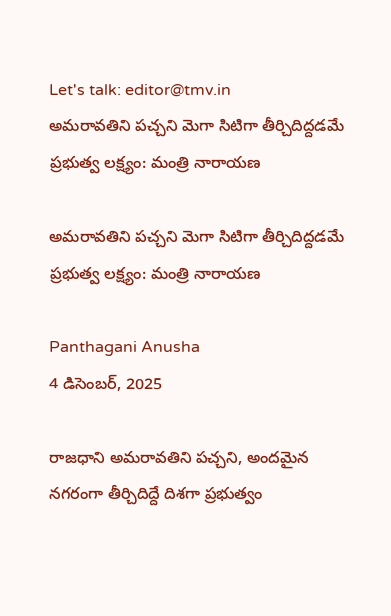Let's talk: editor@tmv.in
అమరావతిని పచ్చని మెగా సిటిగా తీర్చిదిద్దడమే ప్రభుత్వ లక్ష్యం: మంత్రి నారాయణ

అమరావతిని పచ్చని మెగా సిటిగా తీర్చిదిద్దడమే ప్రభుత్వ లక్ష్యం: మంత్రి నారాయణ

Panthagani Anusha
4 డిసెంబర్, 2025

రాజధాని అమరావతిని పచ్చని, అందమైన నగరంగా తీర్చిదిద్దే దిశగా ప్రభుత్వం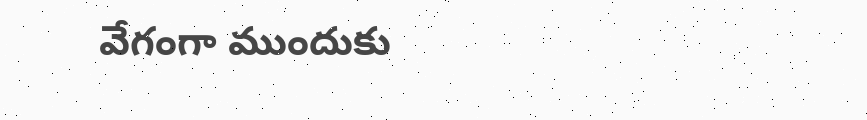వేగంగా ముందుకు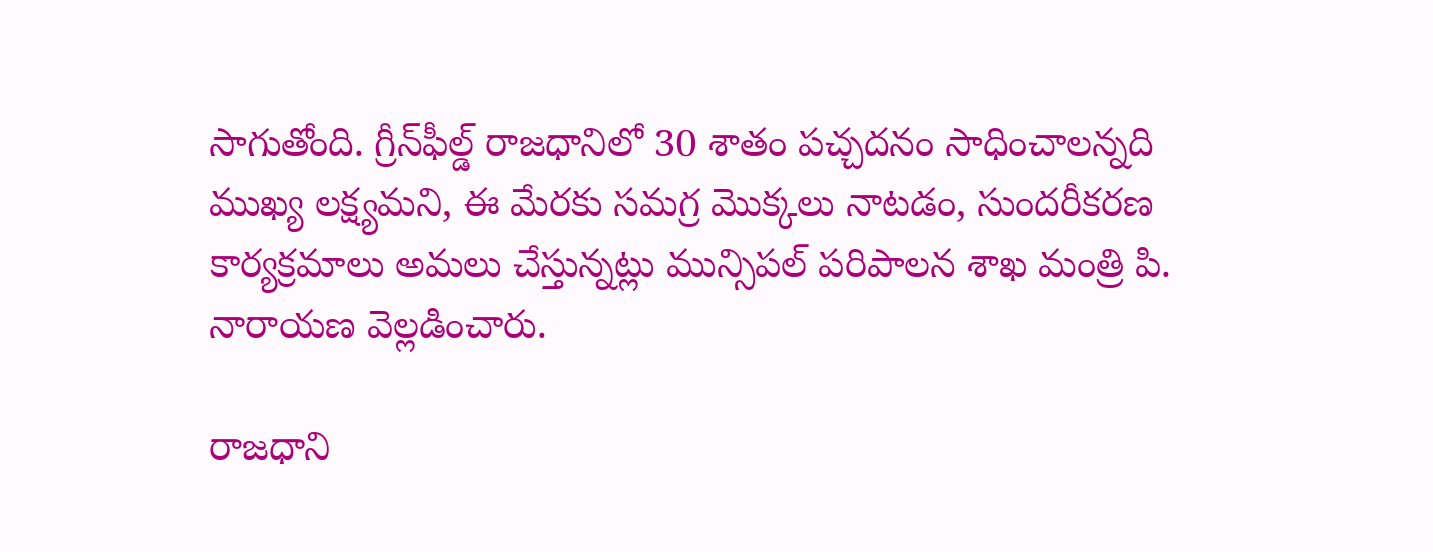సాగుతోంది. గ్రీన్‌ఫీల్డ్ రాజధానిలో 30 శాతం పచ్చదనం సాధించాలన్నది ముఖ్య లక్ష్యమని, ఈ మేరకు సమగ్ర మొక్కలు నాటడం, సుందరీకరణ కార్యక్రమాలు అమలు చేస్తున్నట్లు మున్సిపల్ పరిపాలన శాఖ మంత్రి పి. నారాయణ వెల్లడించారు.

రాజధాని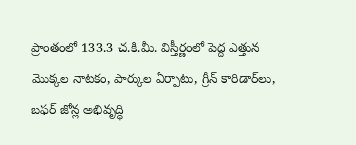ప్రాంతంలో 133.3 చ.కి.మీ. విస్తీర్ణంలో పెద్ద ఎత్తున మొక్కల నాటకం, పార్కుల ఏర్పాటు, గ్రీన్ కారిడార్‌లు, బఫర్ జోన్ల అభివృద్ధి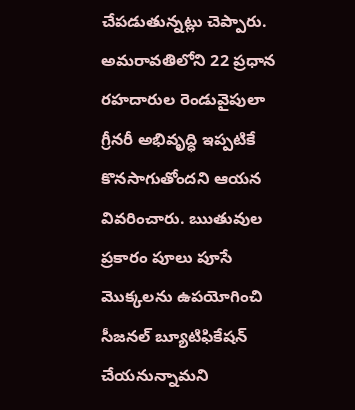చేపడుతున్నట్లు చెప్పారు. అమరావతిలోని 22 ప్రధాన రహదారుల రెండువైపులా గ్రీనరీ అభివృద్ధి ఇప్పటికే కొనసాగుతోందని ఆయన వివరించారు. ఋతువుల ప్రకారం పూలు పూసే మొక్కలను ఉపయోగించి సీజనల్ బ్యూటిఫికేషన్ చేయనున్నామని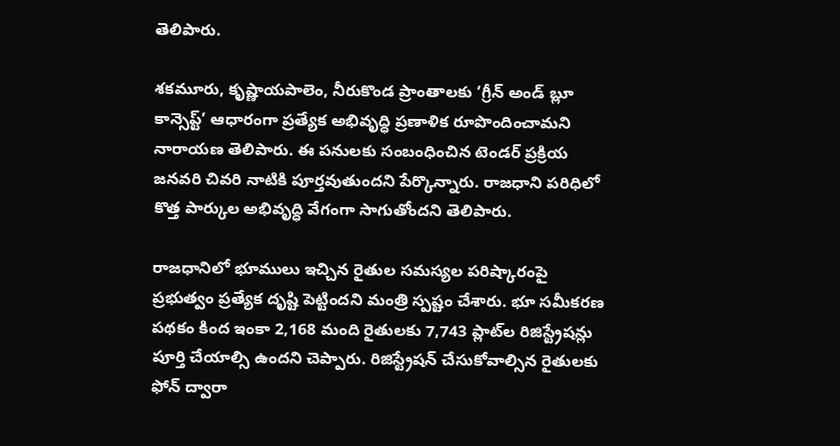తెలిపారు.

శకమూరు, కృష్ణాయపాలెం, నీరుకొండ ప్రాంతాలకు ‘గ్రీన్ అండ్ బ్లూ కాన్సెప్ట్’ ఆధారంగా ప్రత్యేక అభివృద్ధి ప్రణాళిక రూపొందించామని నారాయణ తెలిపారు. ఈ పనులకు సంబంధించిన టెండర్ ప్రక్రియ జనవరి చివరి నాటికి పూర్తవుతుందని పేర్కొన్నారు. రాజధాని పరిధిలో కొత్త పార్కుల అభివృద్ధి వేగంగా సాగుతోందని తెలిపారు.

రాజధానిలో భూములు ఇచ్చిన రైతుల సమస్యల పరిష్కారంపై ప్రభుత్వం ప్రత్యేక దృష్టి పెట్టిందని మంత్రి స్పష్టం చేశారు. భూ సమీకరణ పథకం కింద ఇంకా 2,168 మంది రైతులకు 7,743 ప్లాట్‌ల రిజిస్ట్రేషన్లు పూర్తి చేయాల్సి ఉందని చెప్పారు. రిజిస్ట్రేషన్ చేసుకోవాల్సిన రైతులకు ఫోన్ ద్వారా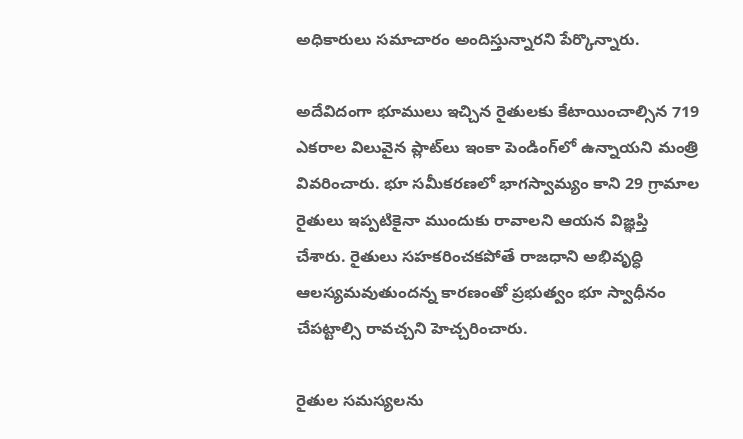అధికారులు సమాచారం అందిస్తున్నారని పేర్కొన్నారు.

అదేవిదంగా భూములు ఇచ్చిన రైతులకు కేటాయించాల్సిన 719 ఎకరాల విలువైన ప్లాట్‌లు ఇంకా పెండింగ్‌లో ఉన్నాయని మంత్రి వివరించారు. భూ సమీకరణలో భాగస్వామ్యం కాని 29 గ్రామాల రైతులు ఇప్పటికైనా ముందుకు రావాలని ఆయన విజ్ఞప్తి చేశారు. రైతులు సహకరించకపోతే రాజధాని అభివృద్ధి ఆలస్యమవుతుందన్న కారణంతో ప్రభుత్వం భూ స్వాధీనం చేపట్టాల్సి రావచ్చని హెచ్చరించారు.

రైతుల సమస్యలను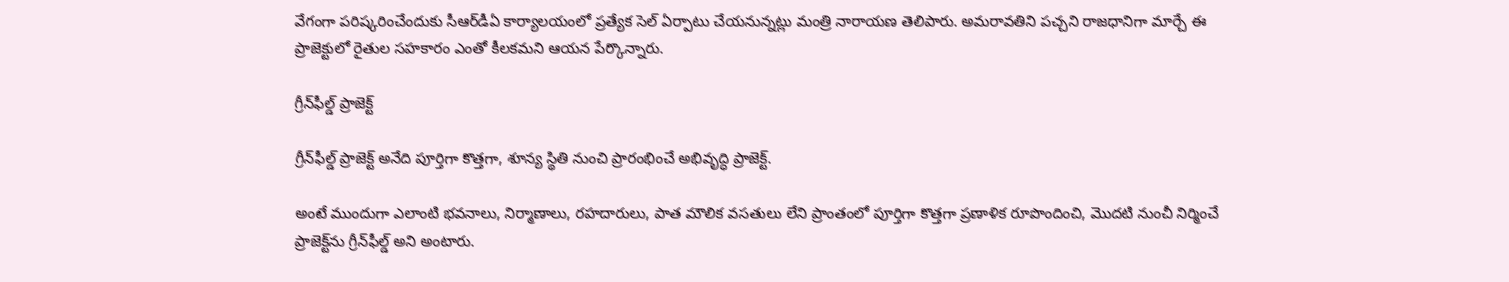వేగంగా పరిష్కరించేందుకు సీఆర్‌డీఏ కార్యాలయంలో ప్రత్యేక సెల్ ఏర్పాటు చేయనున్నట్లు మంత్రి నారాయణ తెలిపారు. అమరావతిని పచ్చని రాజధానిగా మార్చే ఈ ప్రాజెక్టులో రైతుల సహకారం ఎంతో కీలకమని ఆయన పేర్కొన్నారు.

గ్రీన్‌ఫీల్డ్ ప్రాజెక్ట్

గ్రీన్‌ఫీల్డ్ ప్రాజెక్ట్ అనేది పూర్తిగా కొత్తగా, శూన్య స్థితి నుంచి ప్రారంభించే అభివృద్ధి ప్రాజెక్ట్.

అంటే ముందుగా ఎలాంటి భవనాలు, నిర్మాణాలు, రహదారులు, పాత మౌలిక వసతులు లేని ప్రాంతంలో పూర్తిగా కొత్తగా ప్రణాళిక రూపొందించి, మొదటి నుంచీ నిర్మించే ప్రాజెక్ట్‌ను గ్రీన్‌ఫీల్డ్ అని అంటారు.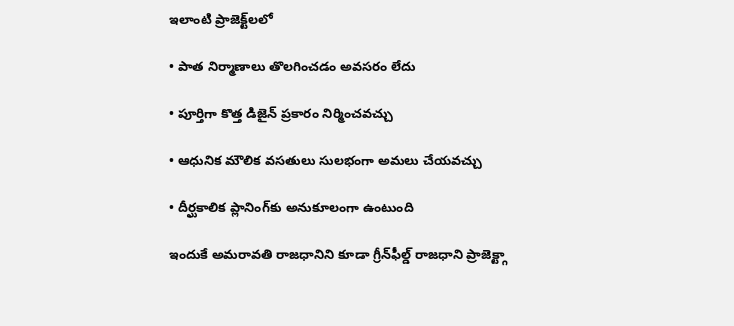ఇలాంటి ప్రాజెక్ట్‌లలో

• పాత నిర్మాణాలు తొలగించడం అవసరం లేదు

• పూర్తిగా కొత్త డిజైన్ ప్రకారం నిర్మించవచ్చు

• ఆధునిక మౌలిక వసతులు సులభంగా అమలు చేయవచ్చు

• దీర్ఘకాలిక ప్లానింగ్‌కు అనుకూలంగా ఉంటుంది

ఇందుకే అమరావతి రాజధానిని కూడా గ్రీన్‌ఫీల్డ్ రాజధాని ప్రాజెక్ట్గా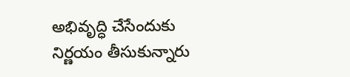అభివృద్ధి చేసేందుకు నిర్ణయం తీసుకున్నారు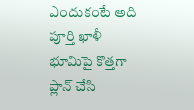ఎందుకంటే అది పూర్తి ఖాళీ భూమిపై కొత్తగా ప్లాన్ చేసి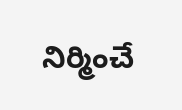నిర్మించే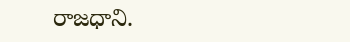రాజధాని.